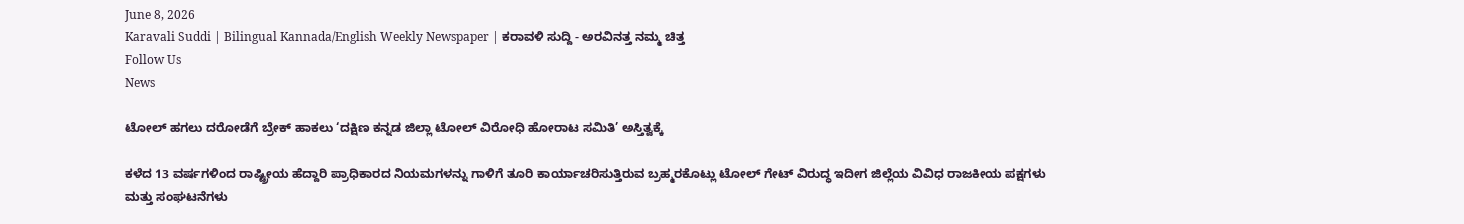June 8, 2026
Karavali Suddi | Bilingual Kannada/English Weekly Newspaper | ಕರಾವಳಿ ಸುದ್ದಿ - ಅರವಿನತ್ತ ನಮ್ಮ ಚಿತ್ತ
Follow Us
News

ಟೋಲ್ ಹಗಲು ದರೋಡೆಗೆ ಬ್ರೇಕ್ ಹಾಕಲು ‘ದಕ್ಷಿಣ ಕನ್ನಡ ಜಿಲ್ಲಾ ಟೋಲ್ ವಿರೋಧಿ ಹೋರಾಟ ಸಮಿತಿ’ ಅಸ್ತಿತ್ವಕ್ಕೆ

ಕಳೆದ 13 ವರ್ಷಗಳಿಂದ ರಾಷ್ಟ್ರೀಯ ಹೆದ್ದಾರಿ ಪ್ರಾಧಿಕಾರದ ನಿಯಮಗಳನ್ನು ಗಾಳಿಗೆ ತೂರಿ ಕಾರ್ಯಾಚರಿಸುತ್ತಿರುವ ಬ್ರಹ್ಮರಕೊಟ್ಲು ಟೋಲ್ ಗೇಟ್ ವಿರುದ್ಧ ಇದೀಗ ಜಿಲ್ಲೆಯ ವಿವಿಧ ರಾಜಕೀಯ ಪಕ್ಷಗಳು ಮತ್ತು ಸಂಘಟನೆಗಳು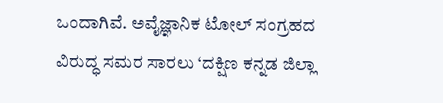ಒಂದಾಗಿವೆ. ಅವೈಜ್ಞಾನಿಕ ಟೋಲ್ ಸಂಗ್ರಹದ ವಿರುದ್ಧ ಸಮರ ಸಾರಲು ‘ದಕ್ಷಿಣ ಕನ್ನಡ ಜಿಲ್ಲಾ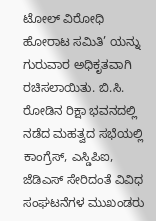ಟೋಲ್ ವಿರೋಧಿ ಹೋರಾಟ ಸಮಿತಿ’ ಯನ್ನು ಗುರುವಾರ ಅಧಿಕೃತವಾಗಿ ರಚಿಸಲಾಯಿತು. ಬಿ.ಸಿ. ರೋಡಿನ ರಿಕ್ಷಾ ಭವನದಲ್ಲಿ ನಡೆದ ಮಹತ್ವದ ಸಭೆಯಲ್ಲಿ ಕಾಂಗ್ರೆಸ್, ಎಸ್ಡಿಪಿಐ, ಜೆಡಿಎಸ್ ಸೇರಿದಂತೆ ವಿವಿಧ ಸಂಘಟನೆಗಳ ಮುಖಂಡರು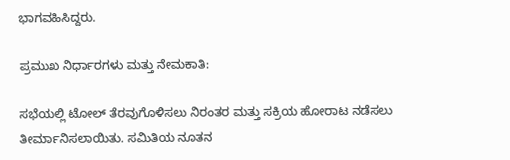ಭಾಗವಹಿಸಿದ್ದರು.

ಪ್ರಮುಖ ನಿರ್ಧಾರಗಳು ಮತ್ತು ನೇಮಕಾತಿ:

ಸಭೆಯಲ್ಲಿ ಟೋಲ್ ತೆರವುಗೊಳಿಸಲು ನಿರಂತರ ಮತ್ತು ಸಕ್ರಿಯ ಹೋರಾಟ ನಡೆಸಲು ತೀರ್ಮಾನಿಸಲಾಯಿತು. ಸಮಿತಿಯ ನೂತನ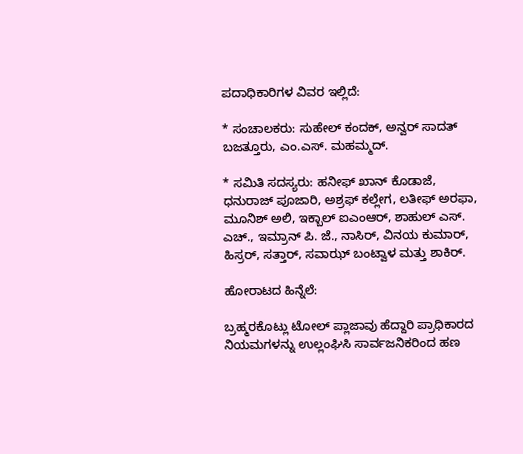ಪದಾಧಿಕಾರಿಗಳ ವಿವರ ಇಲ್ಲಿದೆ:

* ಸಂಚಾಲಕರು: ಸುಹೇಲ್ ಕಂದಕ್, ಅನ್ವರ್ ಸಾದತ್ ಬಜತ್ತೂರು, ಎಂ.ಎಸ್. ಮಹಮ್ಮದ್.

* ಸಮಿತಿ ಸದಸ್ಯರು: ಹನೀಫ್ ಖಾನ್ ಕೊಡಾಜೆ, ಧನುರಾಜ್ ಪೂಜಾರಿ, ಅಶ್ರಫ್ ಕಲ್ಲೇಗ, ಲತೀಫ್ ಅರಫಾ, ಮೂನಿಶ್ ಅಲಿ, ಇಕ್ಬಾಲ್ ಐಎಂಆರ್, ಶಾಹುಲ್ ಎಸ್. ಎಚ್., ಇಮ್ರಾನ್ ಪಿ. ಜೆ., ನಾಸಿರ್, ವಿನಯ ಕುಮಾರ್, ಹಿಸ್ರರ್, ಸತ್ತಾರ್, ಸವಾಝ್ ಬಂಟ್ವಾಳ ಮತ್ತು ಶಾಕಿರ್.

ಹೋರಾಟದ ಹಿನ್ನೆಲೆ:

ಬ್ರಹ್ಮರಕೊಟ್ಲು ಟೋಲ್ ಪ್ಲಾಜಾವು ಹೆದ್ದಾರಿ ಪ್ರಾಧಿಕಾರದ ನಿಯಮಗಳನ್ನು ಉಲ್ಲಂಘಿಸಿ ಸಾರ್ವಜನಿಕರಿಂದ ಹಣ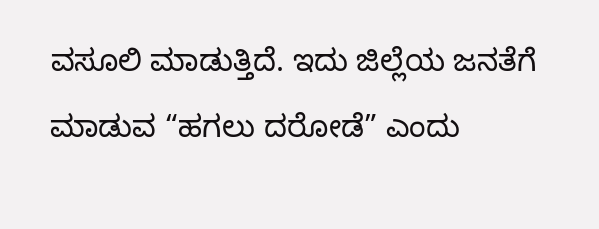ವಸೂಲಿ ಮಾಡುತ್ತಿದೆ. ಇದು ಜಿಲ್ಲೆಯ ಜನತೆಗೆ ಮಾಡುವ “ಹಗಲು ದರೋಡೆ” ಎಂದು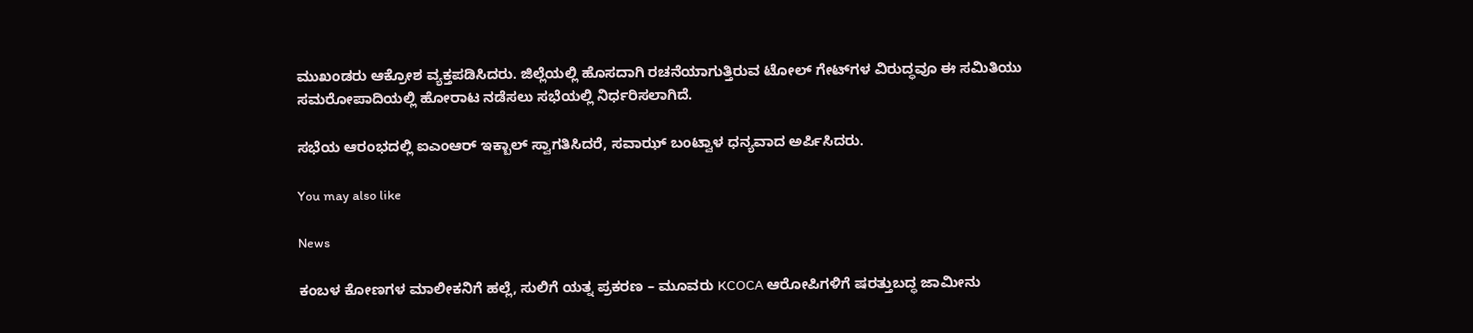ಮುಖಂಡರು ಆಕ್ರೋಶ ವ್ಯಕ್ತಪಡಿಸಿದರು. ಜಿಲ್ಲೆಯಲ್ಲಿ ಹೊಸದಾಗಿ ರಚನೆಯಾಗುತ್ತಿರುವ ಟೋಲ್ ಗೇಟ್‌ಗಳ ವಿರುದ್ಧವೂ ಈ ಸಮಿತಿಯು ಸಮರೋಪಾದಿಯಲ್ಲಿ ಹೋರಾಟ ನಡೆಸಲು ಸಭೆಯಲ್ಲಿ ನಿರ್ಧರಿಸಲಾಗಿದೆ.

ಸಭೆಯ ಆರಂಭದಲ್ಲಿ ಐಎಂಆರ್ ಇಕ್ಬಾಲ್ ಸ್ವಾಗತಿಸಿದರೆ, ಸವಾಝ್ ಬಂಟ್ವಾಳ ಧನ್ಯವಾದ ಅರ್ಪಿಸಿದರು.

You may also like

News

ಕಂಬಳ ಕೋಣಗಳ ಮಾಲೀಕನಿಗೆ ಹಲ್ಲೆ, ಸುಲಿಗೆ ಯತ್ನ ಪ್ರಕರಣ – ಮೂವರು KCOCA ಆರೋಪಿಗಳಿಗೆ ಷರತ್ತುಬದ್ಧ ಜಾಮೀನು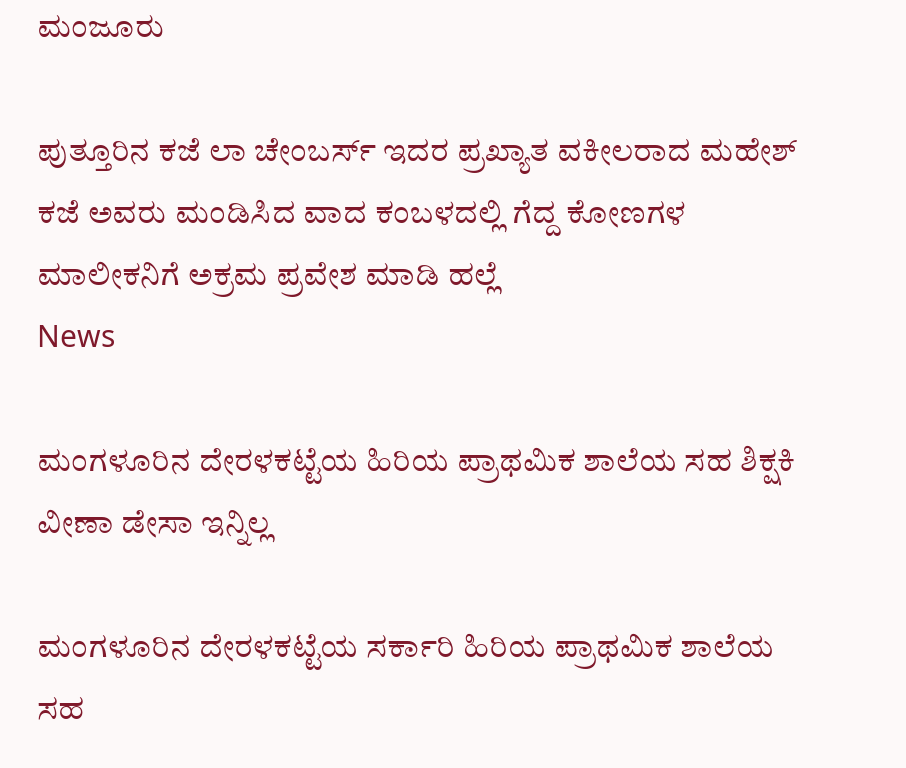ಮಂಜೂರು

ಪುತ್ತೂರಿನ ಕಜೆ ಲಾ ಚೇಂಬರ್ಸ್ ಇದರ ಪ್ರಖ್ಯಾತ ವಕೀಲರಾದ ಮಹೇಶ್ ಕಜೆ ಅವರು ಮಂಡಿಸಿದ ವಾದ ಕಂಬಳದಲ್ಲಿ ಗೆದ್ದ ಕೋಣಗಳ ಮಾಲೀಕನಿಗೆ ಅಕ್ರಮ ಪ್ರವೇಶ ಮಾಡಿ ಹಲ್ಲೆ
News

ಮಂಗಳೂರಿನ ದೇರಳಕಟ್ಟೆಯ ಹಿರಿಯ ಪ್ರಾಥಮಿಕ ಶಾಲೆಯ ಸಹ ಶಿಕ್ಷಕಿ ವೀಣಾ ಡೇಸಾ ಇನ್ನಿಲ್ಲ

ಮಂಗಳೂರಿನ ದೇರಳಕಟ್ಟೆಯ ಸರ್ಕಾರಿ ಹಿರಿಯ ಪ್ರಾಥಮಿಕ ಶಾಲೆಯ ಸಹ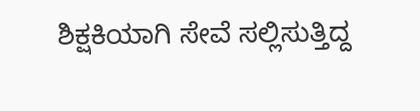ಶಿಕ್ಷಕಿಯಾಗಿ ಸೇವೆ ಸಲ್ಲಿಸುತ್ತಿದ್ದ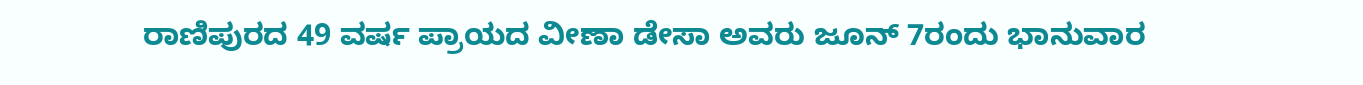ರಾಣಿಪುರದ 49 ವರ್ಷ ಪ್ರಾಯದ ವೀಣಾ ಡೇಸಾ ಅವರು ಜೂನ್ 7ರಂದು ಭಾನುವಾರ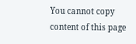You cannot copy content of this page